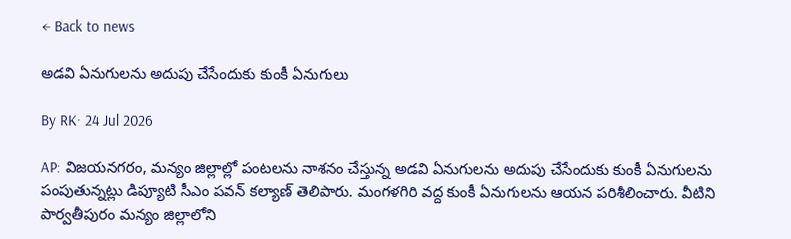← Back to news

అడవి ఏనుగులను అదుపు చేసేందుకు కుంకీ ఏనుగులు

By RK· 24 Jul 2026

AP: విజయనగరం, మన్యం జిల్లాల్లో పంటలను నాశనం చేస్తున్న అడవి ఏనుగులను అదుపు చేసేందుకు కుంకీ ఏనుగులను పంపుతున్నట్లు డిప్యూటి సీఎం పవన్ కల్యాణ్ తెలిపారు. మంగళగిరి వద్ద కుంకీ ఏనుగులను ఆయన పరిశీలించారు. వీటిని పార్వతీపురం మన్యం జిల్లాలోని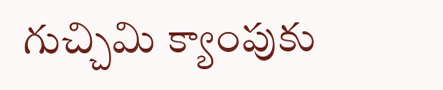గుచ్చిమి క్యాంపుకు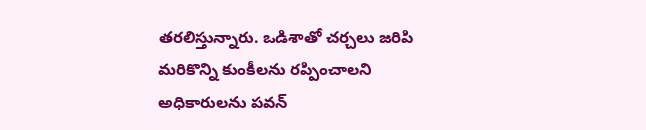తరలిస్తున్నారు. ఒడిశాతో చర్చలు జరిపి మరికొన్ని కుంకీలను రప్పించాలని అధికారులను పవన్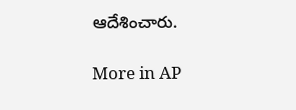ఆదేశించారు.

More in AP